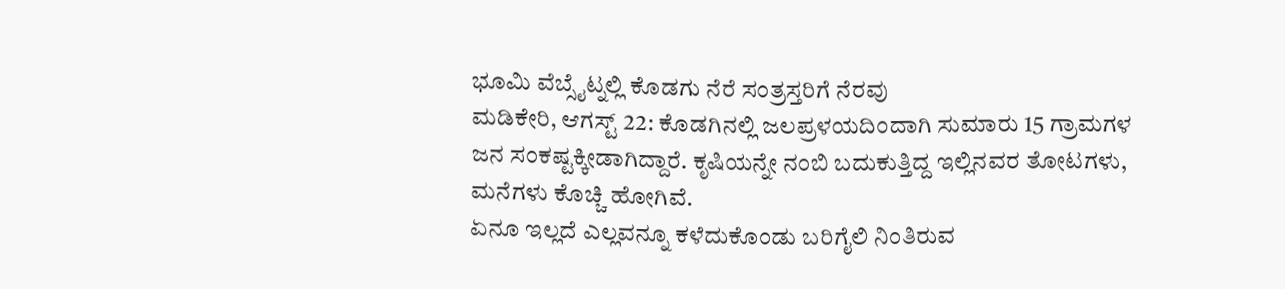ಭೂಮಿ ವೆಬ್ಸೈಟ್ನಲ್ಲಿ ಕೊಡಗು ನೆರೆ ಸಂತ್ರಸ್ತರಿಗೆ ನೆರವು
ಮಡಿಕೇರಿ, ಆಗಸ್ಟ್ 22: ಕೊಡಗಿನಲ್ಲಿ ಜಲಪ್ರಳಯದಿಂದಾಗಿ ಸುಮಾರು 15 ಗ್ರಾಮಗಳ ಜನ ಸಂಕಷ್ಟಕ್ಕೀಡಾಗಿದ್ದಾರೆ. ಕೃಷಿಯನ್ನೇ ನಂಬಿ ಬದುಕುತ್ತಿದ್ದ ಇಲ್ಲಿನವರ ತೋಟಗಳು, ಮನೆಗಳು ಕೊಚ್ಚಿ ಹೋಗಿವೆ.
ಏನೂ ಇಲ್ಲದೆ ಎಲ್ಲವನ್ನೂ ಕಳೆದುಕೊಂಡು ಬರಿಗೈಲಿ ನಿಂತಿರುವ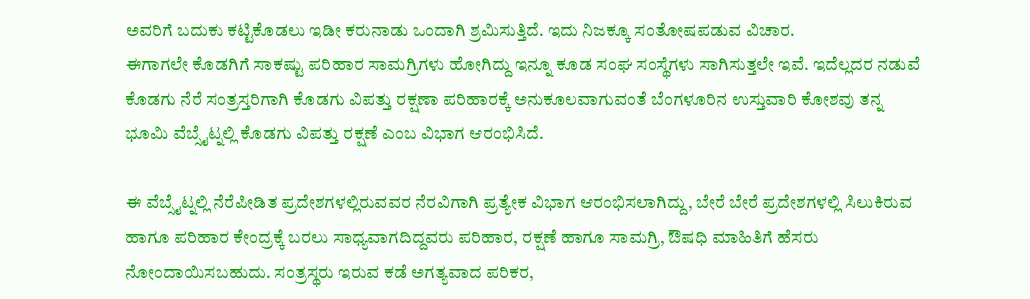ಅವರಿಗೆ ಬದುಕು ಕಟ್ಟಿಕೊಡಲು ಇಡೀ ಕರುನಾಡು ಒಂದಾಗಿ ಶ್ರಮಿಸುತ್ತಿದೆ. ಇದು ನಿಜಕ್ಕೂ ಸಂತೋಷಪಡುವ ವಿಚಾರ.
ಈಗಾಗಲೇ ಕೊಡಗಿಗೆ ಸಾಕಷ್ಟು ಪರಿಹಾರ ಸಾಮಗ್ರಿಗಳು ಹೋಗಿದ್ದು ಇನ್ನೂ ಕೂಡ ಸಂಘ ಸಂಸ್ಥೆಗಳು ಸಾಗಿಸುತ್ತಲೇ ಇವೆ. ಇದೆಲ್ಲದರ ನಡುವೆ ಕೊಡಗು ನೆರೆ ಸಂತ್ರಸ್ತರಿಗಾಗಿ ಕೊಡಗು ವಿಪತ್ತು ರಕ್ಷಣಾ ಪರಿಹಾರಕ್ಕೆ ಅನುಕೂಲವಾಗುವಂತೆ ಬೆಂಗಳೂರಿನ ಉಸ್ತುವಾರಿ ಕೋಶವು ತನ್ನ ಭೂಮಿ ವೆಬ್ಸೈಟ್ನಲ್ಲಿ ಕೊಡಗು ವಿಪತ್ತು ರಕ್ಷಣೆ ಎಂಬ ವಿಭಾಗ ಆರಂಭಿಸಿದೆ.

ಈ ವೆಬ್ಸೈಟ್ನಲ್ಲಿ ನೆರೆಪೀಡಿತ ಪ್ರದೇಶಗಳಲ್ಲಿರುವವರ ನೆರವಿಗಾಗಿ ಪ್ರತ್ಯೇಕ ವಿಭಾಗ ಆರಂಭಿಸಲಾಗಿದ್ದು, ಬೇರೆ ಬೇರೆ ಪ್ರದೇಶಗಳಲ್ಲಿ ಸಿಲುಕಿರುವ ಹಾಗೂ ಪರಿಹಾರ ಕೇಂದ್ರಕ್ಕೆ ಬರಲು ಸಾಧ್ಯವಾಗದಿದ್ದವರು ಪರಿಹಾರ, ರಕ್ಷಣೆ ಹಾಗೂ ಸಾಮಗ್ರಿ, ಔಷಧಿ ಮಾಹಿತಿಗೆ ಹೆಸರು ನೋಂದಾಯಿಸಬಹುದು. ಸಂತ್ರಸ್ಥರು ಇರುವ ಕಡೆ ಅಗತ್ಯವಾದ ಪರಿಕರ,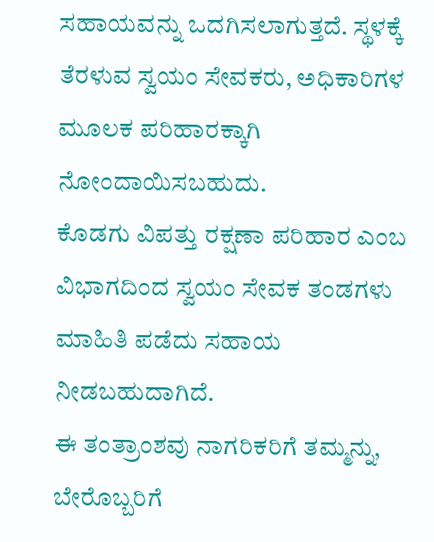ಸಹಾಯವನ್ನು ಒದಗಿಸಲಾಗುತ್ತದೆ. ಸ್ಥಳಕ್ಕೆ ತೆರಳುವ ಸ್ವಯಂ ಸೇವಕರು, ಅಧಿಕಾರಿಗಳ ಮೂಲಕ ಪರಿಹಾರಕ್ಕಾಗಿ ನೋಂದಾಯಿಸಬಹುದು.
ಕೊಡಗು ವಿಪತ್ತು ರಕ್ಷಣಾ ಪರಿಹಾರ ಎಂಬ ವಿಭಾಗದಿಂದ ಸ್ವಯಂ ಸೇವಕ ತಂಡಗಳು ಮಾಹಿತಿ ಪಡೆದು ಸಹಾಯ ನೀಡಬಹುದಾಗಿದೆ.
ಈ ತಂತ್ರಾಂಶವು ನಾಗರಿಕರಿಗೆ ತಮ್ಮನ್ನು, ಬೇರೊಬ್ಬರಿಗೆ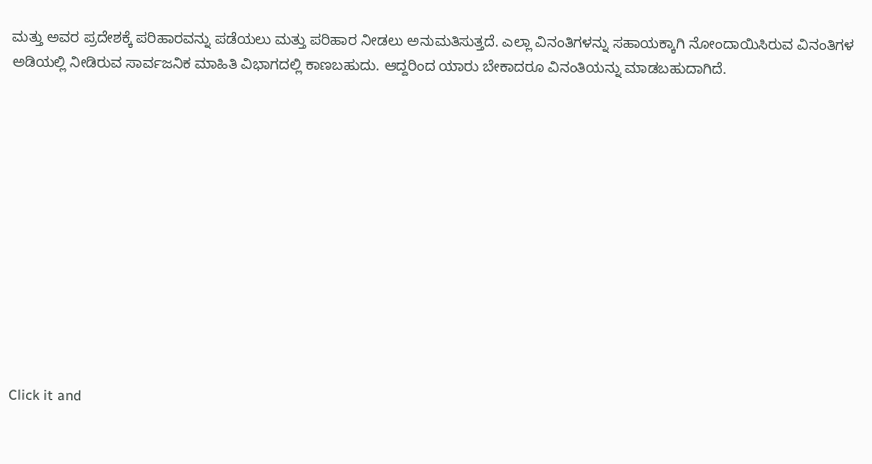ಮತ್ತು ಅವರ ಪ್ರದೇಶಕ್ಕೆ ಪರಿಹಾರವನ್ನು ಪಡೆಯಲು ಮತ್ತು ಪರಿಹಾರ ನೀಡಲು ಅನುಮತಿಸುತ್ತದೆ. ಎಲ್ಲಾ ವಿನಂತಿಗಳನ್ನು ಸಹಾಯಕ್ಕಾಗಿ ನೋಂದಾಯಿಸಿರುವ ವಿನಂತಿಗಳ ಅಡಿಯಲ್ಲಿ ನೀಡಿರುವ ಸಾರ್ವಜನಿಕ ಮಾಹಿತಿ ವಿಭಾಗದಲ್ಲಿ ಕಾಣಬಹುದು. ಆದ್ದರಿಂದ ಯಾರು ಬೇಕಾದರೂ ವಿನಂತಿಯನ್ನು ಮಾಡಬಹುದಾಗಿದೆ.












Click it and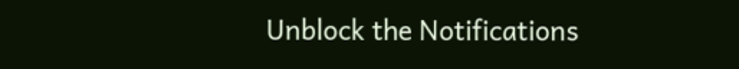Unblock the Notifications